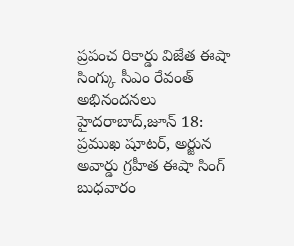ప్రపంచ రికార్డు విజేత ఈషా సింగ్కు సీఎం రేవంత్ అభినందనలు
హైదరాబాద్,జూన్ 18: ప్రముఖ షూటర్, అర్జున అవార్డు గ్రహీత ఈషా సింగ్ బుధవారం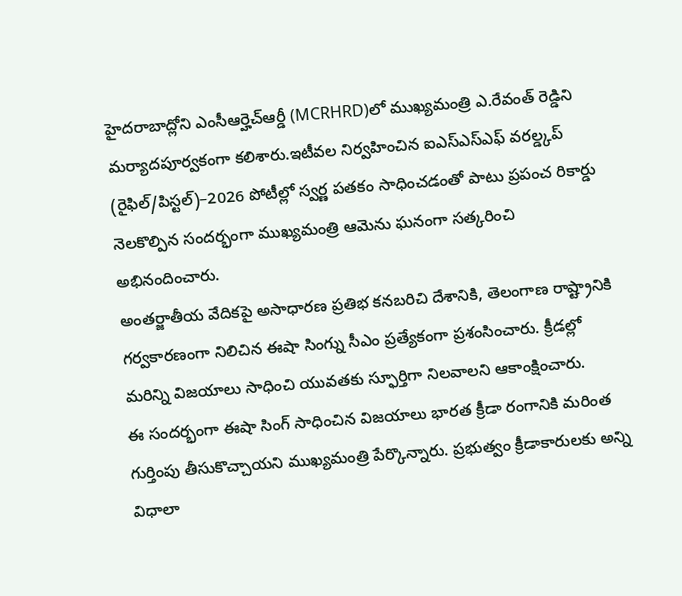హైదరాబాద్లోని ఎంసీఆర్హెచ్ఆర్డీ (MCRHRD)లో ముఖ్యమంత్రి ఎ.రేవంత్ రెడ్డిని మర్యాదపూర్వకంగా కలిశారు.ఇటీవల నిర్వహించిన ఐఎస్ఎస్ఎఫ్ వరల్డ్కప్ (రైఫిల్/పిస్టల్)–2026 పోటీల్లో స్వర్ణ పతకం సాధించడంతో పాటు ప్రపంచ రికార్డు నెలకొల్పిన సందర్భంగా ముఖ్యమంత్రి ఆమెను ఘనంగా సత్కరించి అభినందించారు.
అంతర్జాతీయ వేదికపై అసాధారణ ప్రతిభ కనబరిచి దేశానికి, తెలంగాణ రాష్ట్రానికి గర్వకారణంగా నిలిచిన ఈషా సింగ్ను సీఎం ప్రత్యేకంగా ప్రశంసించారు. క్రీడల్లో మరిన్ని విజయాలు సాధించి యువతకు స్ఫూర్తిగా నిలవాలని ఆకాంక్షించారు.
ఈ సందర్భంగా ఈషా సింగ్ సాధించిన విజయాలు భారత క్రీడా రంగానికి మరింత గుర్తింపు తీసుకొచ్చాయని ముఖ్యమంత్రి పేర్కొన్నారు. ప్రభుత్వం క్రీడాకారులకు అన్ని విధాలా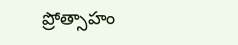ప్రోత్సాహం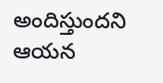అందిస్తుందని ఆయన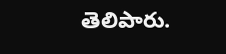తెలిపారు.